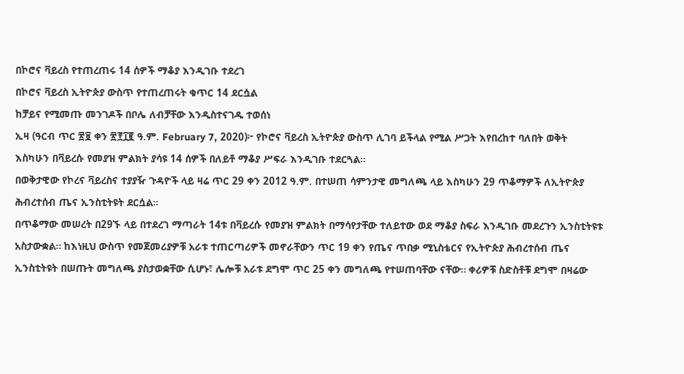በኮሮና ቫይረስ የተጠረጠሩ 14 ሰዎች ማቆያ እንዲገቡ ተደረገ
በኮሮና ቫይረስ ኢትዮጵያ ውስጥ የተጠረጠሩት ቁጥር 14 ደርሷል
ከቻይና የሚመጡ መንገዶች በቦሌ ለብቻቸው እንዲስተናገዱ ተወሰነ
ኢዛ (ዓርብ ጥር ፳፱ ቀን ፳፻፲፪ ዓ.ም. February 7, 2020)፦ የኮሮና ቫይረስ ኢትዮጵያ ውስጥ ሊገባ ይችላል የሚል ሥጋት እየበረከተ ባለበት ወቅት እስካሁን በቫይረሱ የመያዝ ምልክት ያሳዩ 14 ሰዎች በለይቶ ማቆያ ሥፍራ እንዲገቡ ተደርጓል።
በወቅታዊው የኮረና ቫይረስና ተያያዥ ጉዳዮች ላይ ዛሬ ጥር 29 ቀን 2012 ዓ.ም. በተሠጠ ሳምንታዊ መግለጫ ላይ እስካሁን 29 ጥቆማዎች ለኢትዮጵያ ሕብረተሰብ ጤና ኢንስቲትዩት ደርሷል።
በጥቆማው መሠረት በ29ኙ ላይ በተደረገ ማጣራት 14ቱ በቫይረሱ የመያዝ ምልክት በማሳየታቸው ተለይተው ወደ ማቆያ ስፍራ እንዲገቡ መደረጉን ኢንስቲትዩቱ አስታውቋል። ከእነዚህ ውስጥ የመጀመሪያዎቹ አራቱ ተጠርጣሪዎች መኖራቸውን ጥር 19 ቀን የጤና ጥበቃ ሚኒስቴርና የኢትዮጵያ ሕብረተሰብ ጤና ኢንስቲትዩት በሠጡት መግለጫ ያስታወቋቸው ሲሆኑ፣ ሌሎቹ አራቱ ደግሞ ጥር 25 ቀን መግለጫ የተሠጠባቸው ናቸው። ቀሪዎቹ ስድስቶቹ ደግሞ በዛሬው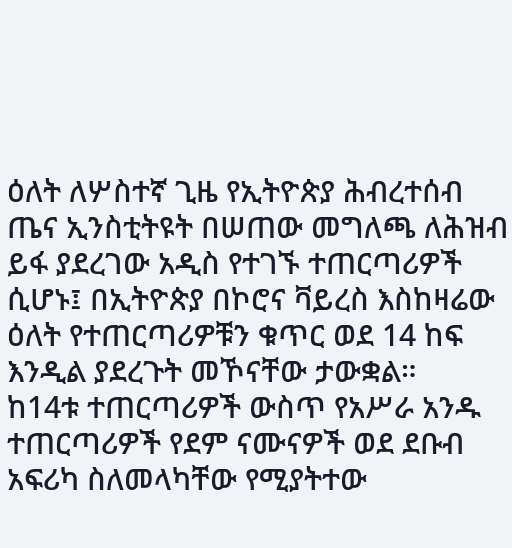ዕለት ለሦስተኛ ጊዜ የኢትዮጵያ ሕብረተሰብ ጤና ኢንስቲትዩት በሠጠው መግለጫ ለሕዝብ ይፋ ያደረገው አዲስ የተገኙ ተጠርጣሪዎች ሲሆኑ፤ በኢትዮጵያ በኮሮና ቫይረስ እስከዛሬው ዕለት የተጠርጣሪዎቹን ቁጥር ወደ 14 ከፍ እንዲል ያደረጉት መኾናቸው ታውቋል።
ከ14ቱ ተጠርጣሪዎች ውስጥ የአሥራ አንዱ ተጠርጣሪዎች የደም ናሙናዎች ወደ ደቡብ አፍሪካ ስለመላካቸው የሚያትተው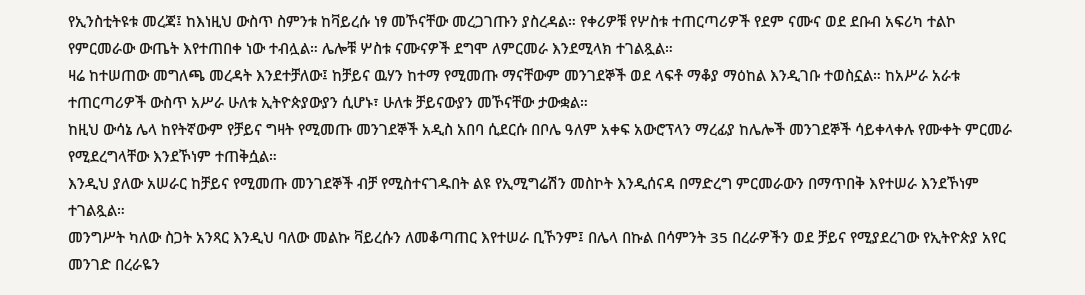የኢንስቲትዩቱ መረጃ፤ ከእነዚህ ውስጥ ስምንቱ ከቫይረሱ ነፃ መኾናቸው መረጋገጡን ያስረዳል። የቀሪዎቹ የሦስቱ ተጠርጣሪዎች የደም ናሙና ወደ ደቡብ አፍሪካ ተልኮ የምርመራው ውጤት እየተጠበቀ ነው ተብሏል። ሌሎቹ ሦስቱ ናሙናዎች ደግሞ ለምርመራ እንደሚላክ ተገልጿል።
ዛሬ ከተሠጠው መግለጫ መረዳት እንደተቻለው፤ ከቻይና ዉሃን ከተማ የሚመጡ ማናቸውም መንገደኞች ወደ ላፍቶ ማቆያ ማዕከል እንዲገቡ ተወስኗል። ከአሥራ አራቱ ተጠርጣሪዎች ውስጥ አሥራ ሁለቱ ኢትዮጵያውያን ሲሆኑ፣ ሁለቱ ቻይናውያን መኾናቸው ታውቋል።
ከዚህ ውሳኔ ሌላ ከየትኛውም የቻይና ግዛት የሚመጡ መንገደኞች አዲስ አበባ ሲደርሱ በቦሌ ዓለም አቀፍ አውሮፕላን ማረፊያ ከሌሎች መንገደኞች ሳይቀላቀሉ የሙቀት ምርመራ የሚደረግላቸው እንደኾነም ተጠቅሷል።
እንዲህ ያለው አሠራር ከቻይና የሚመጡ መንገደኞች ብቻ የሚስተናገዱበት ልዩ የኢሚግሬሽን መስኮት እንዲሰናዳ በማድረግ ምርመራውን በማጥበቅ እየተሠራ እንደኾነም ተገልጿል።
መንግሥት ካለው ስጋት አንጻር እንዲህ ባለው መልኩ ቫይረሱን ለመቆጣጠር እየተሠራ ቢኾንም፤ በሌላ በኩል በሳምንት 35 በረራዎችን ወደ ቻይና የሚያደረገው የኢትዮጵያ አየር መንገድ በረራዬን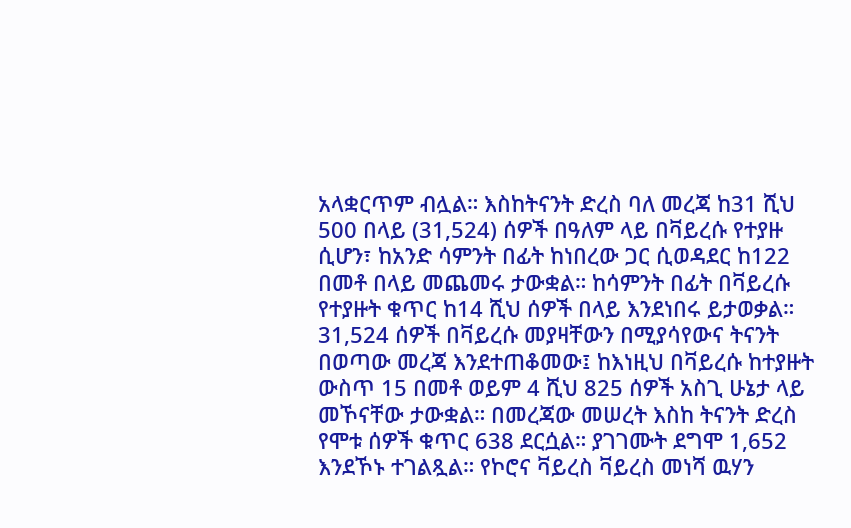አላቋርጥም ብሏል። እስከትናንት ድረስ ባለ መረጃ ከ31 ሺህ 500 በላይ (31,524) ሰዎች በዓለም ላይ በቫይረሱ የተያዙ ሲሆን፣ ከአንድ ሳምንት በፊት ከነበረው ጋር ሲወዳደር ከ122 በመቶ በላይ መጨመሩ ታውቋል። ከሳምንት በፊት በቫይረሱ የተያዙት ቁጥር ከ14 ሺህ ሰዎች በላይ እንደነበሩ ይታወቃል።
31,524 ሰዎች በቫይረሱ መያዛቸውን በሚያሳየውና ትናንት በወጣው መረጃ እንደተጠቆመው፤ ከእነዚህ በቫይረሱ ከተያዙት ውስጥ 15 በመቶ ወይም 4 ሺህ 825 ሰዎች አስጊ ሁኔታ ላይ መኾናቸው ታውቋል። በመረጃው መሠረት እስከ ትናንት ድረስ የሞቱ ሰዎች ቁጥር 638 ደርሷል። ያገገሙት ደግሞ 1,652 እንደኾኑ ተገልጿል። የኮሮና ቫይረስ ቫይረስ መነሻ ዉሃን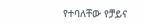የተባለቸው የቻይና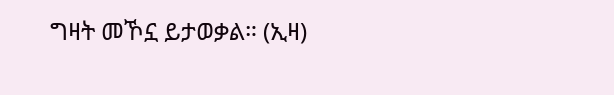ግዛት መኾኗ ይታወቃል። (ኢዛ)